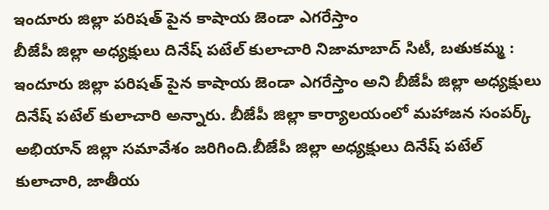ఇందూరు జిల్లా పరిషత్ పైన కాషాయ జెండా ఎగరేస్తాం
బీజేపీ జిల్లా అధ్యక్షులు దినేష్ పటేల్ కులాచారి నిజామాబాద్ సిటీ, బతుకమ్మ : ఇందూరు జిల్లా పరిషత్ పైన కాషాయ జెండా ఎగరేస్తాం అని బీజేపీ జిల్లా అధ్యక్షులు దినేష్ పటేల్ కులాచారి అన్నారు. బీజేపీ జిల్లా కార్యాలయంలో మహాజన సంపర్క్ అభియాన్ జిల్లా సమావేశం జరిగింది.బీజేపీ జిల్లా అధ్యక్షులు దినేష్ పటేల్ కులాచారి, జాతీయ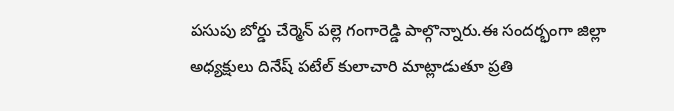పసుపు బోర్డు చేర్మెన్ పల్లె గంగారెడ్డి పాల్గొన్నారు.ఈ సందర్భంగా జిల్లా అధ్యక్షులు దినేష్ పటేల్ కులాచారి మాట్లాడుతూ ప్రతి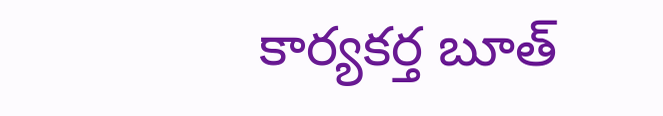కార్యకర్త బూత్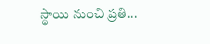స్థాయి నుంచి ప్రతి...